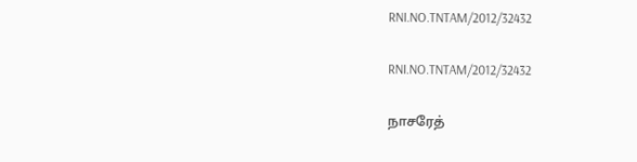RNI.NO.TNTAM/2012/32432

RNI.NO.TNTAM/2012/32432

நாசரேத்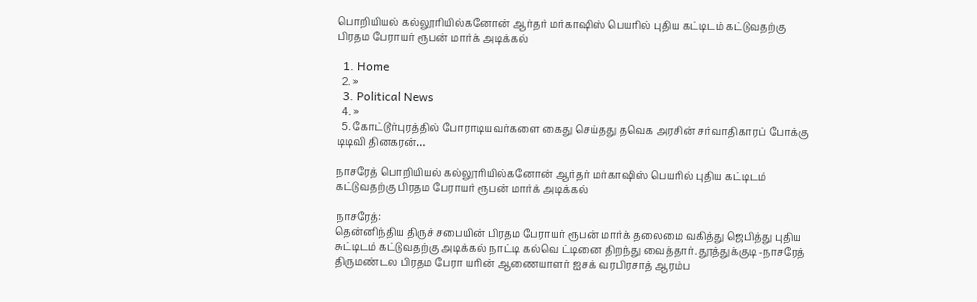பொறியியல் கல்லூரியில்கனோன் ஆர்தர் மர்காஷிஸ் பெயரில் புதிய கட்டிடம் கட்டுவதற்கு பிரதம பேராயர் ரூபன் மார்க் அடிக்கல்

  1. Home
  2. »
  3. Political News
  4. »
  5. கோட்டூர்புரத்தில் போராடியவர்களை கைது செய்தது தவெக அரசின் சர்வாதிகாரப் போக்கு டிடிவி தினகரன்…

நாசரேத் பொறியியல் கல்லூரியில்கனோன் ஆர்தர் மர்காஷிஸ் பெயரில் புதிய கட்டிடம் கட்டுவதற்கு பிரதம பேராயர் ரூபன் மார்க் அடிக்கல்

நாசரேத்:
தென்னிந்திய திருச் சபையின் பிரதம பேராயர் ரூபன் மார்க் தலைமை வகித்து ஜெபித்து புதிய சுட்டிடம் கட்டுவதற்கு அடிக்கல் நாட்டி கல்வெ ட்டினை திறந்து வைத்தார். தூத்துக்குடி -நாசரேத் திருமண்டல பிரதம பேரா யரின் ஆணையாளர் ஐசக் வரபிரசாத் ஆரம்ப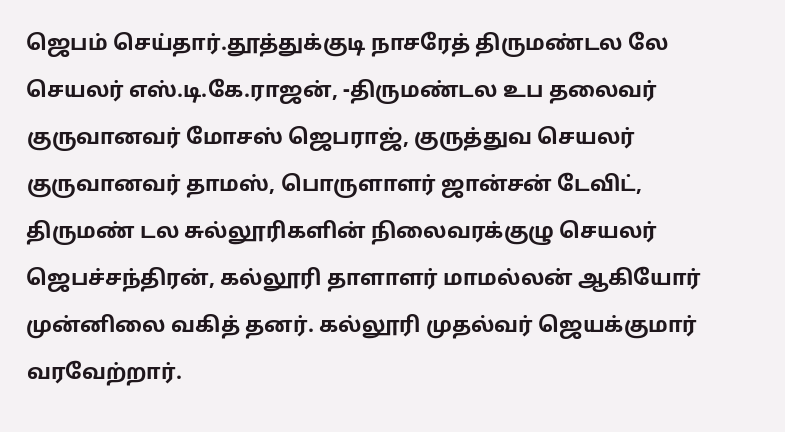ஜெபம் செய்தார்.தூத்துக்குடி நாசரேத் திருமண்டல லே செயலர் எஸ்.டி.கே.ராஜன், -திருமண்டல உப தலைவர் குருவானவர் மோசஸ் ஜெபராஜ், குருத்துவ செயலர் குருவானவர் தாமஸ், பொருளாளர் ஜான்சன் டேவிட், திருமண் டல சுல்லூரிகளின் நிலைவரக்குழு செயலர் ஜெபச்சந்திரன், கல்லூரி தாளாளர் மாமல்லன் ஆகியோர் முன்னிலை வகித் தனர். கல்லூரி முதல்வர் ஜெயக்குமார் வரவேற்றார்.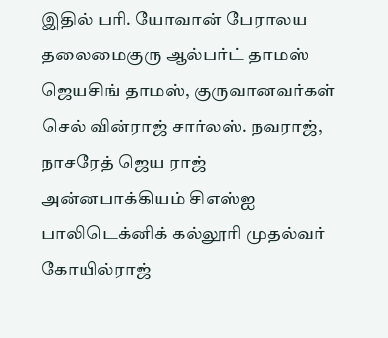இதில் பரி. யோவான் பேராலய தலைமைகுரு ஆல்பர்ட் தாமஸ் ஜெயசிங் தாமஸ், குருவானவர்கள் செல் வின்ராஜ் சார்லஸ். நவராஜ், நாசரேத் ஜெய ராஜ் அன்னபாக்கியம் சிஎஸ்ஐ பாலிடெக்னிக் கல்லூரி முதல்வர் கோயில்ராஜ்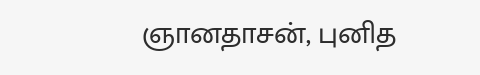ஞானதாசன், புனித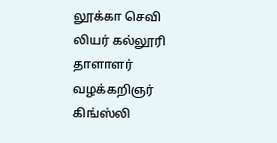லூக்கா செவி லியர் கல்லூரி தாளாளர் வழக்கறிஞர் கிங்ஸ்லி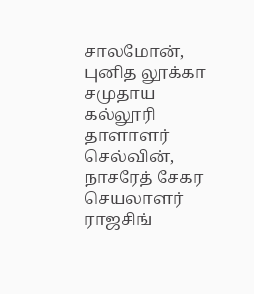சாலமோன், புனித லூக்கா சமுதாய கல்லூரி தாளாளர் செல்வின், நாசரேத் சேகர செயலாளர் ராஜசிங்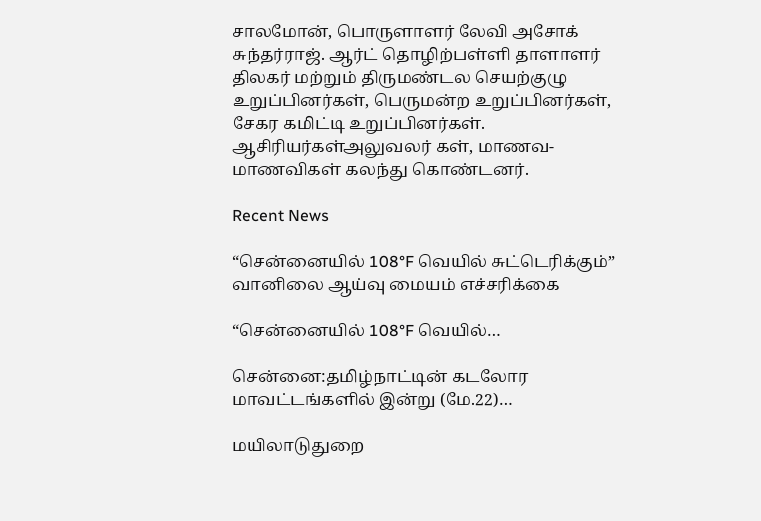சாலமோன், பொருளாளர் லேவி அசோக் சுந்தர்ராஜ். ஆர்ட் தொழிற்பள்ளி தாளாளர் திலகர் மற்றும் திருமண்டல செயற்குழு உறுப்பினர்கள், பெருமன்ற உறுப்பினர்கள், சேகர கமிட்டி உறுப்பினர்கள். ஆசிரியர்கள்அலுவலர் கள், மாணவ-மாணவிகள் கலந்து கொண்டனர்.

Recent News

“சென்னையில் 108°F வெயில் சுட்டெரிக்கும்” வானிலை ஆய்வு மையம் எச்சரிக்கை

“சென்னையில் 108°F வெயில்…

சென்னை:தமிழ்நாட்டின் கடலோர மாவட்டங்களில் இன்று (மே.22)…

மயிலாடுதுறை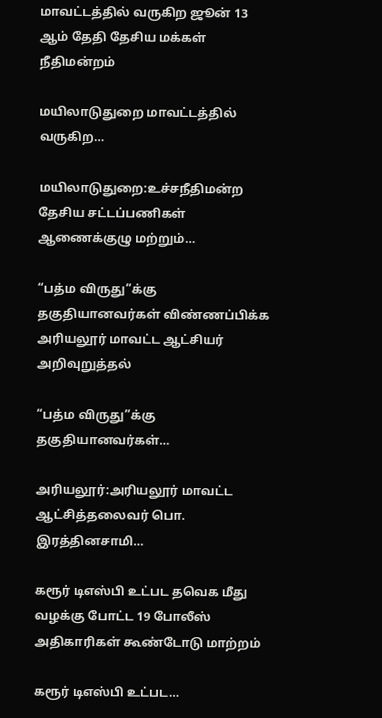மாவட்டத்தில் வருகிற ஜூன் 13 ஆம் தேதி தேசிய மக்கள் நீதிமன்றம்

மயிலாடுதுறை மாவட்டத்தில் வருகிற…

மயிலாடுதுறை:உச்சநீதிமன்ற தேசிய சட்டப்பணிகள் ஆணைக்குழு மற்றும்…

“பத்ம விருது”க்கு தகுதியானவர்கள் விண்ணப்பிக்க அரியலூர் மாவட்ட ஆட்சியர் அறிவுறுத்தல்

“பத்ம விருது”க்கு தகுதியானவர்கள்…

அரியலூர்:அரியலூர் மாவட்ட ஆட்சித்தலைவர் பொ. இரத்தினசாமி…

கரூர் டிஎஸ்பி உட்பட தவெக மீது வழக்கு போட்ட 19 போலீஸ் அதிகாரிகள் கூண்டோடு மாற்றம்

கரூர் டிஎஸ்பி உட்பட…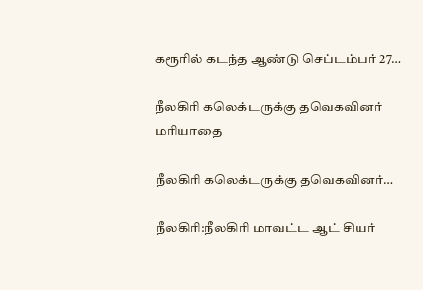கரூரில் கடந்த ஆண்டு செப்டம்பர் 27…

நீலகிரி கலெக்டருக்கு தவெகவினர் மரியாதை

நீலகிரி கலெக்டருக்கு தவெகவினர்…

நீலகிரி:நீலகிரி மாவட்ட ஆட் சியர்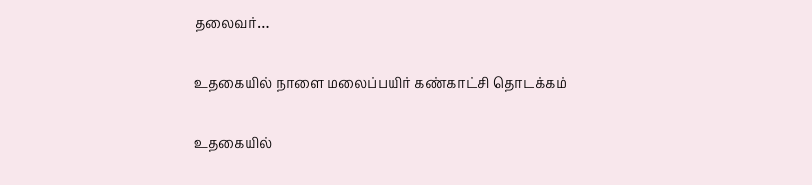தலைவர்…

உதகையில் நாளை மலைப்பயிர் கண்காட்சி தொடக்கம்

உதகையில்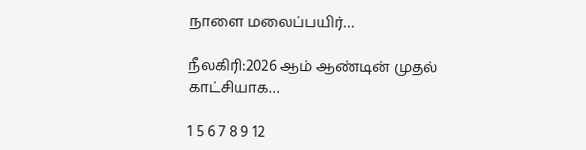நாளை மலைப்பயிர்…

நீலகிரி:2026 ஆம் ஆண்டின் முதல் காட்சியாக…

1 5 6 7 8 9 12